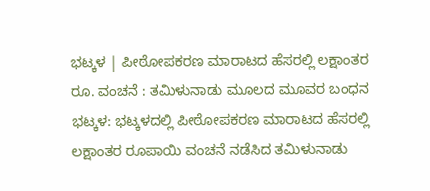ಭಟ್ಕಳ | ಪೀಠೋಪಕರಣ ಮಾರಾಟದ ಹೆಸರಲ್ಲಿ ಲಕ್ಷಾಂತರ ರೂ. ವಂಚನೆ : ತಮಿಳುನಾಡು ಮೂಲದ ಮೂವರ ಬಂಧನ
ಭಟ್ಕಳ: ಭಟ್ಕಳದಲ್ಲಿ ಪೀಠೋಪಕರಣ ಮಾರಾಟದ ಹೆಸರಲ್ಲಿ ಲಕ್ಷಾಂತರ ರೂಪಾಯಿ ವಂಚನೆ ನಡೆಸಿದ ತಮಿಳುನಾಡು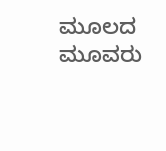ಮೂಲದ ಮೂವರು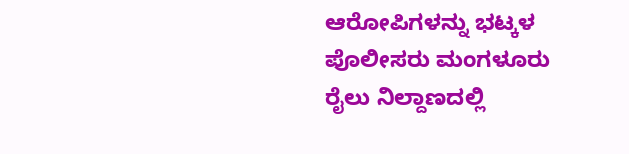ಆರೋಪಿಗಳನ್ನು ಭಟ್ಕಳ ಪೊಲೀಸರು ಮಂಗಳೂರು ರೈಲು ನಿಲ್ದಾಣದಲ್ಲಿ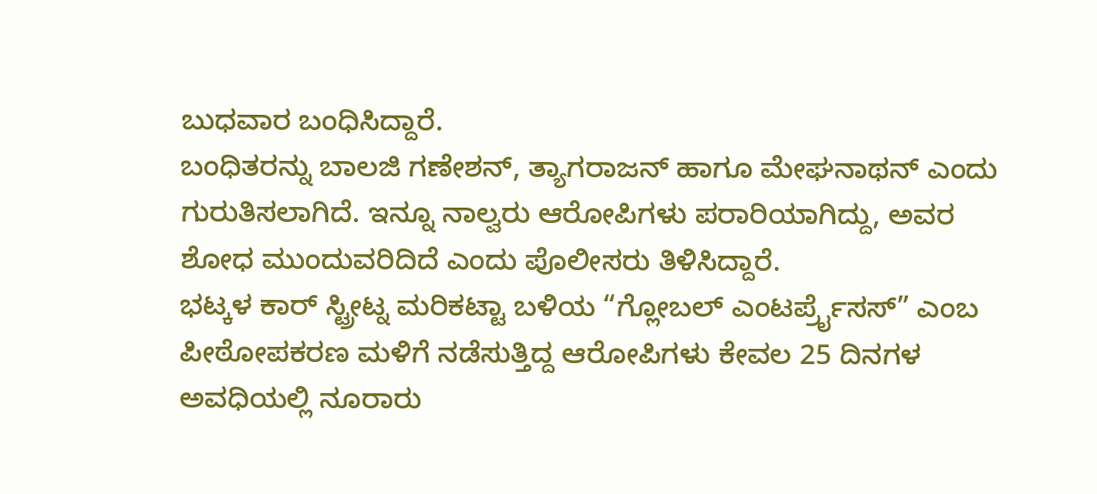ಬುಧವಾರ ಬಂಧಿಸಿದ್ದಾರೆ.
ಬಂಧಿತರನ್ನು ಬಾಲಜಿ ಗಣೇಶನ್, ತ್ಯಾಗರಾಜನ್ ಹಾಗೂ ಮೇಘನಾಥನ್ ಎಂದು ಗುರುತಿಸಲಾಗಿದೆ. ಇನ್ನೂ ನಾಲ್ವರು ಆರೋಪಿಗಳು ಪರಾರಿಯಾಗಿದ್ದು, ಅವರ ಶೋಧ ಮುಂದುವರಿದಿದೆ ಎಂದು ಪೊಲೀಸರು ತಿಳಿಸಿದ್ದಾರೆ.
ಭಟ್ಕಳ ಕಾರ್ ಸ್ಟ್ರೀಟ್ನ ಮರಿಕಟ್ಟಾ ಬಳಿಯ “ಗ್ಲೋಬಲ್ ಎಂಟರ್ಪ್ರೈಸಸ್” ಎಂಬ ಪೀಠೋಪಕರಣ ಮಳಿಗೆ ನಡೆಸುತ್ತಿದ್ದ ಆರೋಪಿಗಳು ಕೇವಲ 25 ದಿನಗಳ ಅವಧಿಯಲ್ಲಿ ನೂರಾರು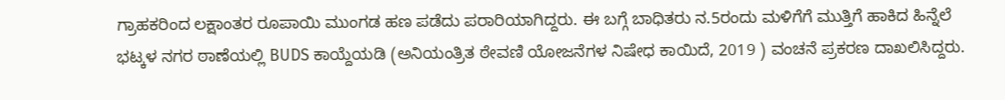ಗ್ರಾಹಕರಿಂದ ಲಕ್ಷಾಂತರ ರೂಪಾಯಿ ಮುಂಗಡ ಹಣ ಪಡೆದು ಪರಾರಿಯಾಗಿದ್ದರು. ಈ ಬಗ್ಗೆ ಬಾಧಿತರು ನ.5ರಂದು ಮಳಿಗೆಗೆ ಮುತ್ತಿಗೆ ಹಾಕಿದ ಹಿನ್ನೆಲೆ ಭಟ್ಕಳ ನಗರ ಠಾಣೆಯಲ್ಲಿ BUDS ಕಾಯ್ದೆಯಡಿ (ಅನಿಯಂತ್ರಿತ ಠೇವಣಿ ಯೋಜನೆಗಳ ನಿಷೇಧ ಕಾಯಿದೆ, 2019 ) ವಂಚನೆ ಪ್ರಕರಣ ದಾಖಲಿಸಿದ್ದರು.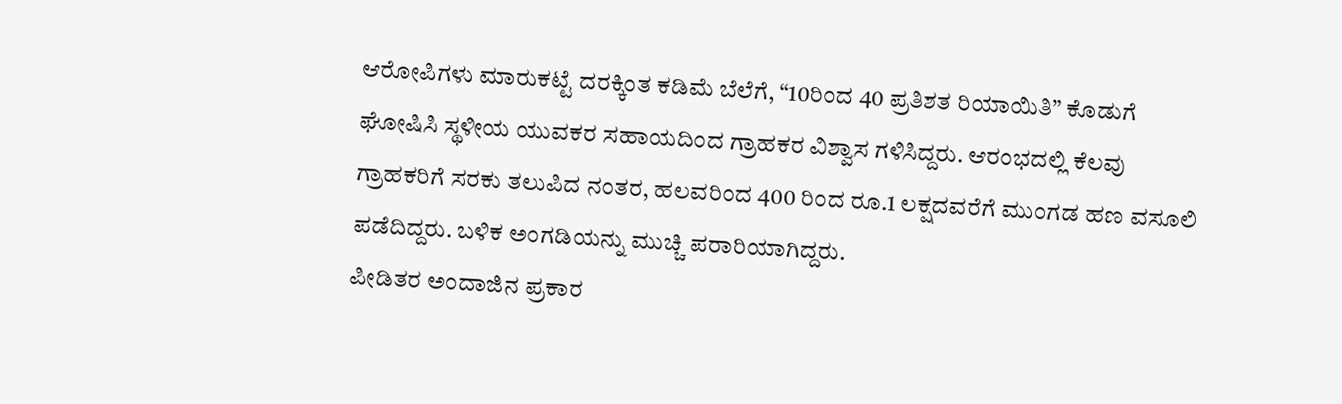ಆರೋಪಿಗಳು ಮಾರುಕಟ್ಟೆ ದರಕ್ಕಿಂತ ಕಡಿಮೆ ಬೆಲೆಗೆ, “10ರಿಂದ 40 ಪ್ರತಿಶತ ರಿಯಾಯಿತಿ” ಕೊಡುಗೆ ಘೋಷಿಸಿ ಸ್ಥಳೀಯ ಯುವಕರ ಸಹಾಯದಿಂದ ಗ್ರಾಹಕರ ವಿಶ್ವಾಸ ಗಳಿಸಿದ್ದರು. ಆರಂಭದಲ್ಲಿ ಕೆಲವು ಗ್ರಾಹಕರಿಗೆ ಸರಕು ತಲುಪಿದ ನಂತರ, ಹಲವರಿಂದ 400 ರಿಂದ ರೂ.1 ಲಕ್ಷದವರೆಗೆ ಮುಂಗಡ ಹಣ ವಸೂಲಿ ಪಡೆದಿದ್ದರು. ಬಳಿಕ ಅಂಗಡಿಯನ್ನು ಮುಚ್ಚಿ ಪರಾರಿಯಾಗಿದ್ದರು.
ಪೀಡಿತರ ಅಂದಾಜಿನ ಪ್ರಕಾರ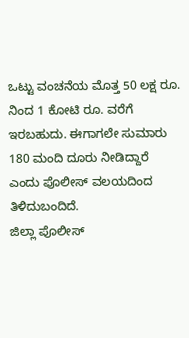ಒಟ್ಟು ವಂಚನೆಯ ಮೊತ್ತ 50 ಲಕ್ಷ ರೂ. ನಿಂದ 1 ಕೋಟಿ ರೂ. ವರೆಗೆ ಇರಬಹುದು. ಈಗಾಗಲೇ ಸುಮಾರು 180 ಮಂದಿ ದೂರು ನೀಡಿದ್ದಾರೆ ಎಂದು ಪೊಲೀಸ್ ವಲಯದಿಂದ ತಿಳಿದುಬಂದಿದೆ.
ಜಿಲ್ಲಾ ಪೊಲೀಸ್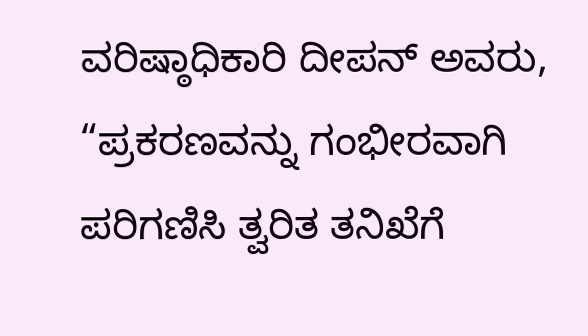ವರಿಷ್ಠಾಧಿಕಾರಿ ದೀಪನ್ ಅವರು, “ಪ್ರಕರಣವನ್ನು ಗಂಭೀರವಾಗಿ ಪರಿಗಣಿಸಿ ತ್ವರಿತ ತನಿಖೆಗೆ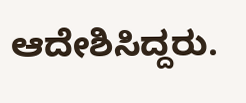ಆದೇಶಿಸಿದ್ದರು.